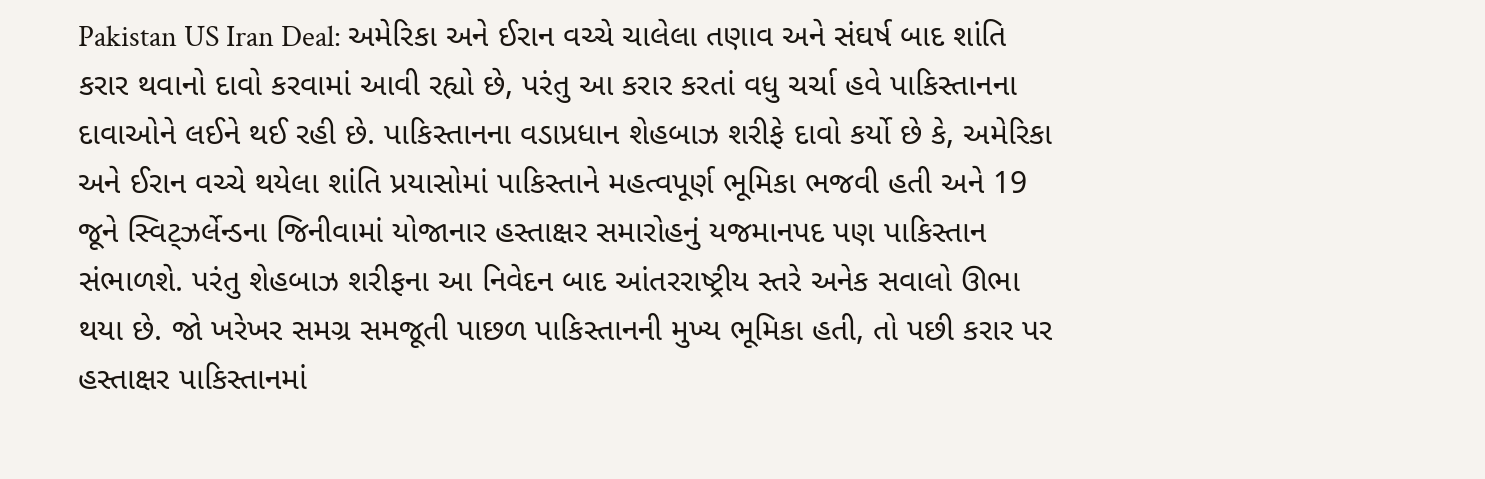Pakistan US Iran Deal: અમેરિકા અને ઈરાન વચ્ચે ચાલેલા તણાવ અને સંઘર્ષ બાદ શાંતિ કરાર થવાનો દાવો કરવામાં આવી રહ્યો છે, પરંતુ આ કરાર કરતાં વધુ ચર્ચા હવે પાકિસ્તાનના દાવાઓને લઈને થઈ રહી છે. પાકિસ્તાનના વડાપ્રધાન શેહબાઝ શરીફે દાવો કર્યો છે કે, અમેરિકા અને ઈરાન વચ્ચે થયેલા શાંતિ પ્રયાસોમાં પાકિસ્તાને મહત્વપૂર્ણ ભૂમિકા ભજવી હતી અને 19 જૂને સ્વિટ્ઝર્લેન્ડના જિનીવામાં યોજાનાર હસ્તાક્ષર સમારોહનું યજમાનપદ પણ પાકિસ્તાન સંભાળશે. પરંતુ શેહબાઝ શરીફના આ નિવેદન બાદ આંતરરાષ્ટ્રીય સ્તરે અનેક સવાલો ઊભા થયા છે. જો ખરેખર સમગ્ર સમજૂતી પાછળ પાકિસ્તાનની મુખ્ય ભૂમિકા હતી, તો પછી કરાર પર હસ્તાક્ષર પાકિસ્તાનમાં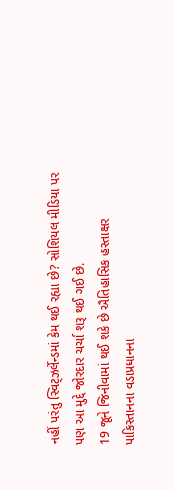નહીં પરંતુ સ્વિટ્ઝર્લેન્ડમાં કેમ થઈ રહ્યા છે? સોશિયલ મીડિયા પર પણ આ મુદ્દે જોરદાર ચર્ચા શરૂ થઈ ગઈ છે.
19 જૂને જિનીવામાં થઈ શકે છે ઐતિહાસિક હસ્તાક્ષર
પાકિસ્તાનના વડાપ્રધાનના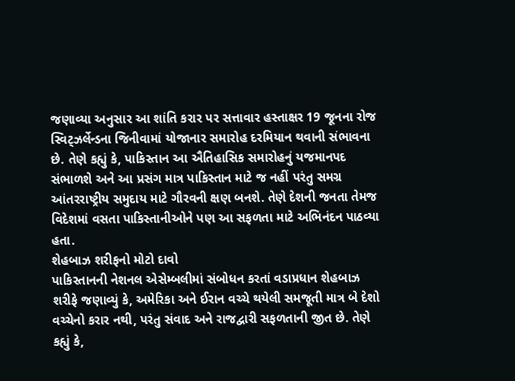જણાવ્યા અનુસાર આ શાંતિ કરાર પર સત્તાવાર હસ્તાક્ષર 19 જૂનના રોજ સ્વિટ્ઝર્લેન્ડના જિનીવામાં યોજાનાર સમારોહ દરમિયાન થવાની સંભાવના છે. તેણે કહ્યું કે, પાકિસ્તાન આ ઐતિહાસિક સમારોહનું યજમાનપદ સંભાળશે અને આ પ્રસંગ માત્ર પાકિસ્તાન માટે જ નહીં પરંતુ સમગ્ર આંતરરાષ્ટ્રીય સમુદાય માટે ગૌરવની ક્ષણ બનશે. તેણે દેશની જનતા તેમજ વિદેશમાં વસતા પાકિસ્તાનીઓને પણ આ સફળતા માટે અભિનંદન પાઠવ્યા હતા.
શેહબાઝ શરીફનો મોટો દાવો
પાકિસ્તાનની નેશનલ એસેમ્બલીમાં સંબોધન કરતાં વડાપ્રધાન શેહબાઝ શરીફે જણાવ્યું કે, અમેરિકા અને ઈરાન વચ્ચે થયેલી સમજૂતી માત્ર બે દેશો વચ્ચેનો કરાર નથી, પરંતુ સંવાદ અને રાજદ્વારી સફળતાની જીત છે. તેણે કહ્યું કે,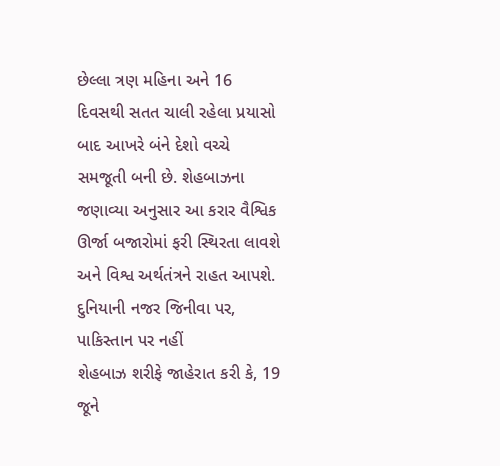છેલ્લા ત્રણ મહિના અને 16 દિવસથી સતત ચાલી રહેલા પ્રયાસો બાદ આખરે બંને દેશો વચ્ચે સમજૂતી બની છે. શેહબાઝના જણાવ્યા અનુસાર આ કરાર વૈશ્વિક ઊર્જા બજારોમાં ફરી સ્થિરતા લાવશે અને વિશ્વ અર્થતંત્રને રાહત આપશે.
દુનિયાની નજર જિનીવા પર, પાકિસ્તાન પર નહીં
શેહબાઝ શરીફે જાહેરાત કરી કે, 19 જૂને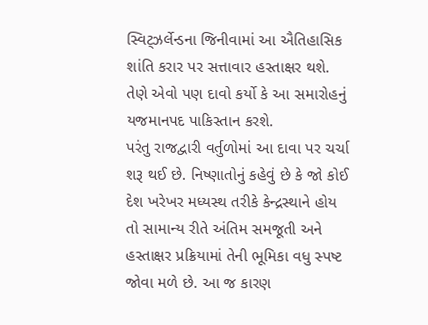સ્વિટ્ઝર્લેન્ડના જિનીવામાં આ ઐતિહાસિક શાંતિ કરાર પર સત્તાવાર હસ્તાક્ષર થશે. તેણે એવો પણ દાવો કર્યો કે આ સમારોહનું યજમાનપદ પાકિસ્તાન કરશે.
પરંતુ રાજદ્વારી વર્તુળોમાં આ દાવા પર ચર્ચા શરૂ થઈ છે. નિષ્ણાતોનું કહેવું છે કે જો કોઈ દેશ ખરેખર મધ્યસ્થ તરીકે કેન્દ્રસ્થાને હોય તો સામાન્ય રીતે અંતિમ સમજૂતી અને હસ્તાક્ષર પ્રક્રિયામાં તેની ભૂમિકા વધુ સ્પષ્ટ જોવા મળે છે. આ જ કારણ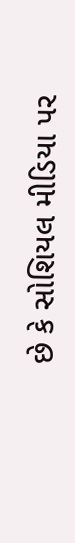છે કે સોશિયલ મીડિયા પર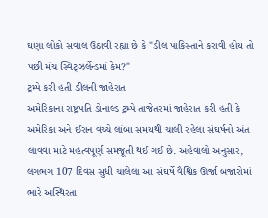ઘણા લોકો સવાલ ઉઠાવી રહ્યા છે કે "ડીલ પાકિસ્તાને કરાવી હોય તો પછી મંચ સ્વિટ્ઝર્લેન્ડમાં કેમ?"
ટ્રમ્પે કરી હતી ડીલની જાહેરાત
અમેરિકાના રાષ્ટ્રપતિ ડોનાલ્ડ ટ્રમ્પે તાજેતરમાં જાહેરાત કરી હતી કે અમેરિકા અને ઈરાન વચ્ચે લાંબા સમયથી ચાલી રહેલા સંઘર્ષનો અંત લાવવા માટે મહત્વપૂર્ણ સમજૂતી થઈ ગઈ છે. અહેવાલો અનુસાર, લગભગ 107 દિવસ સુધી ચાલેલા આ સંઘર્ષે વૈશ્વિક ઊર્જા બજારોમાં ભારે અસ્થિરતા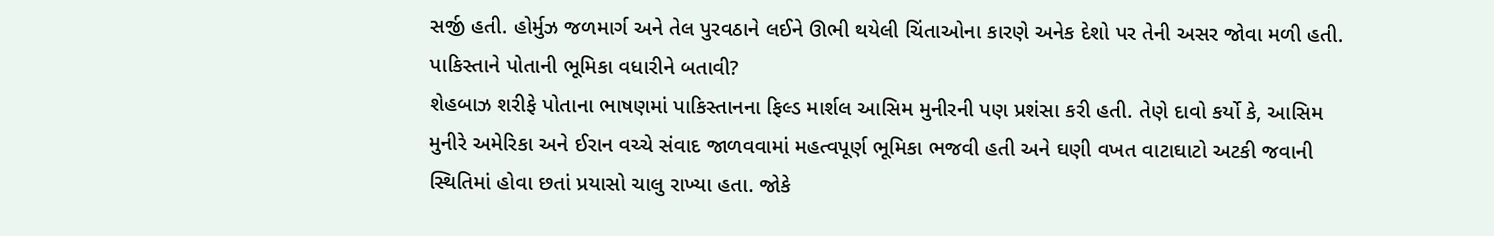સર્જી હતી. હોર્મુઝ જળમાર્ગ અને તેલ પુરવઠાને લઈને ઊભી થયેલી ચિંતાઓના કારણે અનેક દેશો પર તેની અસર જોવા મળી હતી.
પાકિસ્તાને પોતાની ભૂમિકા વધારીને બતાવી?
શેહબાઝ શરીફે પોતાના ભાષણમાં પાકિસ્તાનના ફિલ્ડ માર્શલ આસિમ મુનીરની પણ પ્રશંસા કરી હતી. તેણે દાવો કર્યો કે, આસિમ મુનીરે અમેરિકા અને ઈરાન વચ્ચે સંવાદ જાળવવામાં મહત્વપૂર્ણ ભૂમિકા ભજવી હતી અને ઘણી વખત વાટાઘાટો અટકી જવાની સ્થિતિમાં હોવા છતાં પ્રયાસો ચાલુ રાખ્યા હતા. જોકે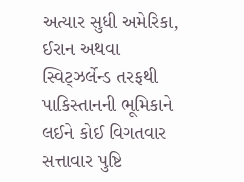અત્યાર સુધી અમેરિકા, ઈરાન અથવા સ્વિટ્ઝર્લેન્ડ તરફથી પાકિસ્તાનની ભૂમિકાને લઈને કોઈ વિગતવાર સત્તાવાર પુષ્ટિ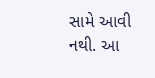સામે આવી નથી. આ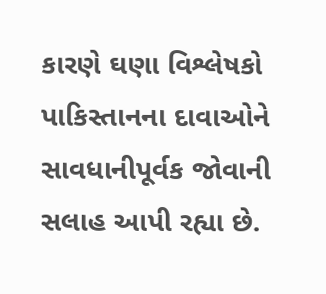કારણે ઘણા વિશ્લેષકો પાકિસ્તાનના દાવાઓને સાવધાનીપૂર્વક જોવાની સલાહ આપી રહ્યા છે.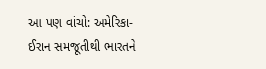આ પણ વાંચો: અમેરિકા-ઈરાન સમજૂતીથી ભારતને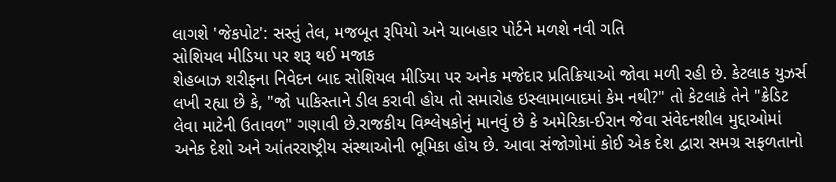લાગશે 'જેકપોટ': સસ્તું તેલ, મજબૂત રૂપિયો અને ચાબહાર પોર્ટને મળશે નવી ગતિ
સોશિયલ મીડિયા પર શરૂ થઈ મજાક
શેહબાઝ શરીફના નિવેદન બાદ સોશિયલ મીડિયા પર અનેક મજેદાર પ્રતિક્રિયાઓ જોવા મળી રહી છે. કેટલાક યુઝર્સ લખી રહ્યા છે કે, "જો પાકિસ્તાને ડીલ કરાવી હોય તો સમારોહ ઇસ્લામાબાદમાં કેમ નથી?" તો કેટલાકે તેને "ક્રેડિટ લેવા માટેની ઉતાવળ" ગણાવી છે.રાજકીય વિશ્લેષકોનું માનવું છે કે અમેરિકા-ઈરાન જેવા સંવેદનશીલ મુદ્દાઓમાં અનેક દેશો અને આંતરરાષ્ટ્રીય સંસ્થાઓની ભૂમિકા હોય છે. આવા સંજોગોમાં કોઈ એક દેશ દ્વારા સમગ્ર સફળતાનો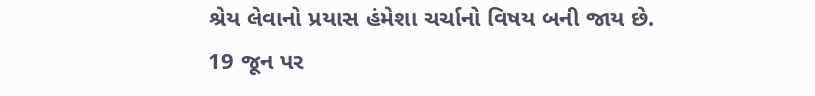શ્રેય લેવાનો પ્રયાસ હંમેશા ચર્ચાનો વિષય બની જાય છે.
19 જૂન પર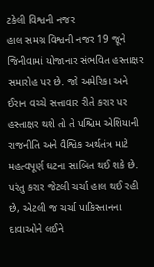ટકેલી વિશ્વની નજર
હાલ સમગ્ર વિશ્વની નજર 19 જૂને જિનીવામાં યોજાનાર સંભવિત હસ્તાક્ષર સમારોહ પર છે. જો અમેરિકા અને ઈરાન વચ્ચે સત્તાવાર રીતે કરાર પર હસ્તાક્ષર થશે તો તે પશ્ચિમ એશિયાની રાજનીતિ અને વૈશ્વિક અર્થતંત્ર માટે મહત્વપૂર્ણ ઘટના સાબિત થઈ શકે છે. પરંતુ કરાર જેટલી ચર્ચા હાલ થઈ રહી છે, એટલી જ ચર્ચા પાકિસ્તાનના દાવાઓને લઈને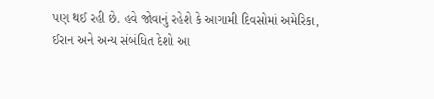પણ થઈ રહી છે. હવે જોવાનું રહેશે કે આગામી દિવસોમાં અમેરિકા, ઈરાન અને અન્ય સંબંધિત દેશો આ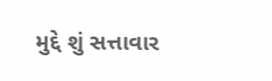મુદ્દે શું સત્તાવાર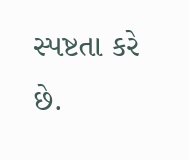સ્પષ્ટતા કરે છે.